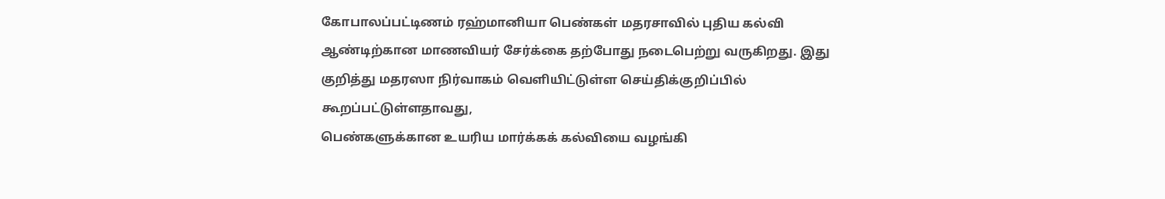கோபாலப்பட்டிணம் ரஹ்மானியா பெண்கள் மதரசாவில் புதிய கல்வி ஆண்டிற்கான மாணவியர் சேர்க்கை தற்போது நடைபெற்று வருகிறது. இது குறித்து மதரஸா நிர்வாகம் வெளியிட்டுள்ள செய்திக்குறிப்பில் கூறப்பட்டுள்ளதாவது,
பெண்களுக்கான உயரிய மார்க்கக் கல்வியை வழங்கி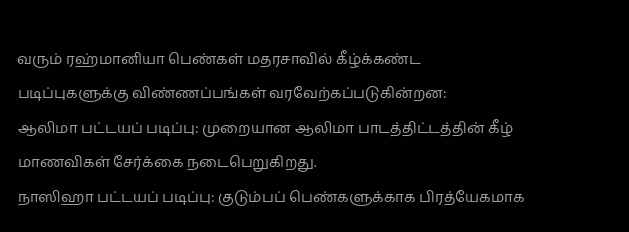வரும் ரஹ்மானியா பெண்கள் மதரசாவில் கீழ்க்கண்ட படிப்புகளுக்கு விண்ணப்பங்கள் வரவேற்கப்படுகின்றன:
ஆலிமா பட்டயப் படிப்பு: முறையான ஆலிமா பாடத்திட்டத்தின் கீழ் மாணவிகள் சேர்க்கை நடைபெறுகிறது.
நாஸிஹா பட்டயப் படிப்பு: குடும்பப் பெண்களுக்காக பிரத்யேகமாக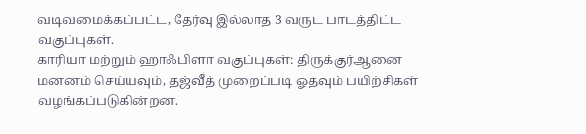வடிவமைக்கப்பட்ட, தேர்வு இல்லாத 3 வருட பாடத்திட்ட வகுப்புகள்.
காரியா மற்றும் ஹாஃபிளா வகுப்புகள்: திருக்குர்ஆனை மனனம் செய்யவும், தஜ்வீத் முறைப்படி ஓதவும் பயிற்சிகள் வழங்கப்படுகின்றன.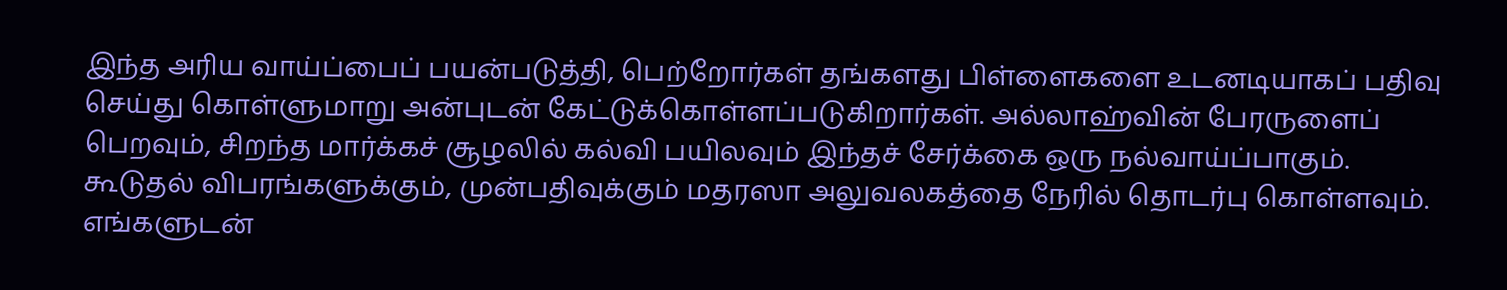இந்த அரிய வாய்ப்பைப் பயன்படுத்தி, பெற்றோர்கள் தங்களது பிள்ளைகளை உடனடியாகப் பதிவு செய்து கொள்ளுமாறு அன்புடன் கேட்டுக்கொள்ளப்படுகிறார்கள். அல்லாஹ்வின் பேரருளைப் பெறவும், சிறந்த மார்க்கச் சூழலில் கல்வி பயிலவும் இந்தச் சேர்க்கை ஒரு நல்வாய்ப்பாகும்.
கூடுதல் விபரங்களுக்கும், முன்பதிவுக்கும் மதரஸா அலுவலகத்தை நேரில் தொடர்பு கொள்ளவும்.
எங்களுடன்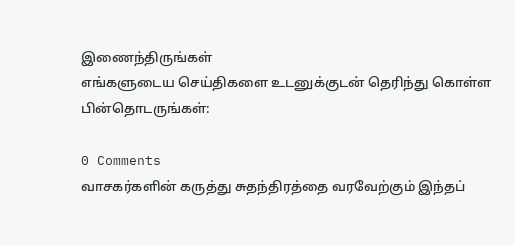இணைந்திருங்கள்
எங்களுடைய செய்திகளை உடனுக்குடன் தெரிந்து கொள்ள பின்தொடருங்கள்:

0 Comments
வாசகர்களின் கருத்து சுதந்திரத்தை வரவேற்கும் இந்தப்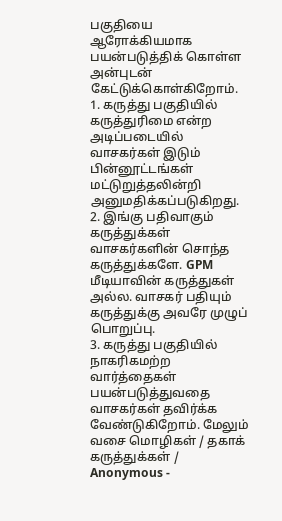பகுதியை ஆரோக்கியமாக பயன்படுத்திக் கொள்ள அன்புடன் கேட்டுக்கொள்கிறோம்.
1. கருத்து பகுதியில் கருத்துரிமை என்ற அடிப்படையில் வாசகர்கள் இடும் பின்னூட்டங்கள் மட்டுறுத்தலின்றி அனுமதிக்கப்படுகிறது.
2. இங்கு பதிவாகும் கருத்துக்கள் வாசகர்களின் சொந்த கருத்துக்களே. GPM மீடியாவின் கருத்துகள் அல்ல. வாசகர் பதியும் கருத்துக்கு அவரே முழுப் பொறுப்பு.
3. கருத்து பகுதியில் நாகரிகமற்ற வார்த்தைகள் பயன்படுத்துவதை வாசகர்கள் தவிர்க்க வேண்டுகிறோம். மேலும் வசை மொழிகள் / தகாக் கருத்துக்கள் / Anonymous -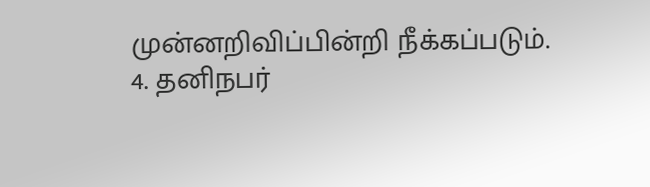முன்னறிவிப்பின்றி நீக்கப்படும்.
4. தனிநபர்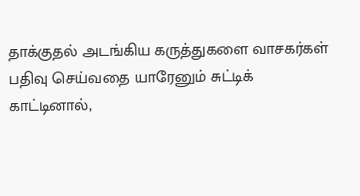தாக்குதல் அடங்கிய கருத்துகளை வாசகர்கள் பதிவு செய்வதை யாரேனும் சுட்டிக் காட்டினால்,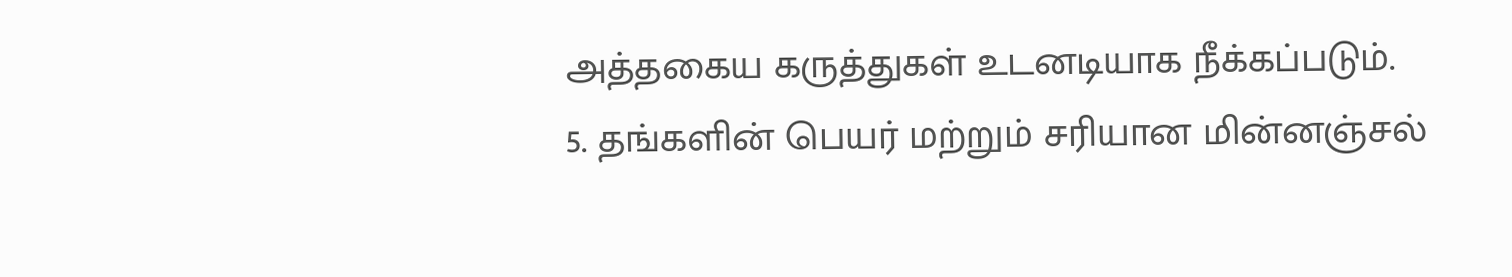அத்தகைய கருத்துகள் உடனடியாக நீக்கப்படும்.
5. தங்களின் பெயர் மற்றும் சரியான மின்னஞ்சல்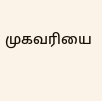முகவரியை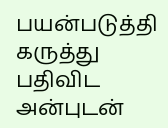பயன்படுத்தி கருத்து பதிவிட அன்புடன்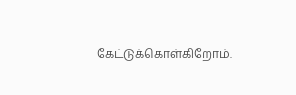கேட்டுக்கொள்கிறோம்.